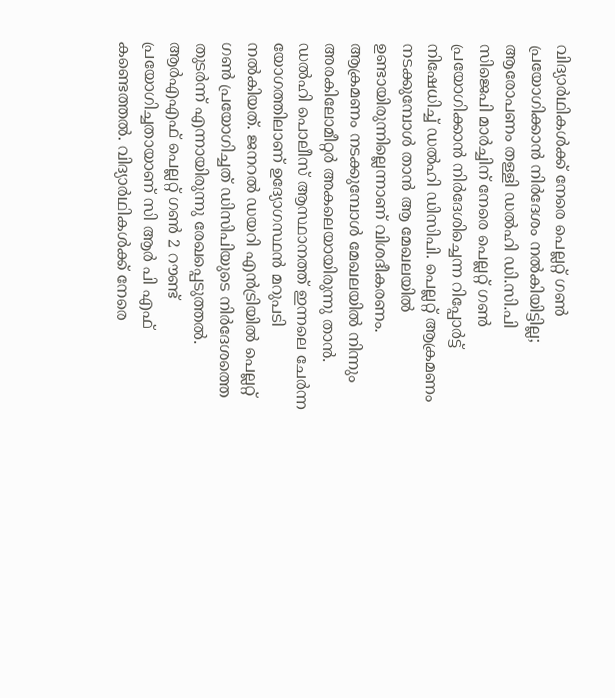വിദ്യാർഥികൾക്ക് നേരെ പെല്ലറ്റ് ഗൺ പ്രയോഗിക്കാൻ നിർദേശം നൽകിയിട്ടില്ല; ആരോപണം തള്ളി ഡൽഹി ഡി.സി.പി
സിജെപി മാർച്ചിന് നേരെ പെല്ലറ്റ് ഗൺ പ്രയോഗിക്കാൻ നിർദേശിച്ചെന്ന റിപ്പോർട്ട് നിഷേധിച്ച് ഡൽഹി ഡിസിപി. പെല്ലറ്റ് ആക്രമണം നടക്കുമ്പോൾ താൻ ആ മേഖലയിൽ ഉണ്ടായിരുന്നില്ലെന്നാണ് വിശദീകരണം. ആക്രമണം നടക്കുമ്പോൾ മേഖലയിൽ നിന്നും അരകിലോമീറ്റർ അകലെയായിരുന്നു താൻ. ഡൽഹി പൊലീസ് ആസ്ഥാനത്ത് ഇന്നലെ ചേർന്ന യോഗത്തിലാണ് ഉദ്യോഗസ്ഥൻ മറുപടി നൽകിയത്. ജനറൽ ഡയറി എൻട്രിയിൽ പെല്ലറ്റ് ഗൺ പ്രയോഗിച്ചത് ഡിസിപിയുടെ നിർദേശത്തെ തുടർന്ന് എന്നായിരുന്നു രേഖപ്പെടുത്തൽ.
ആർഎഎഫ് പെല്ലറ്റ് ഗൺ 2 റൗണ്ട് പ്രയോഗിച്ചതായാണ് സി ആർ പി എഫ് കണ്ടെത്തൽ. വിദ്യാർഥികൾക്ക് നേരെ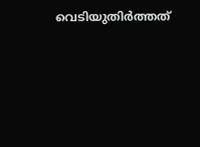വെടിയുതിർത്തത്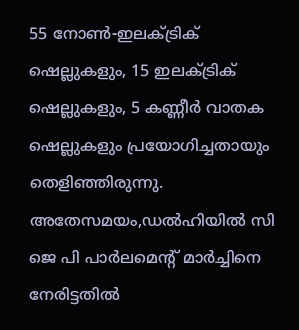55 നോൺ-ഇലക്ട്രിക് ഷെല്ലുകളും, 15 ഇലക്ട്രിക് ഷെല്ലുകളും, 5 കണ്ണീർ വാതക ഷെല്ലുകളും പ്രയോഗിച്ചതായും തെളിഞ്ഞിരുന്നു.
അതേസമയം,ഡൽഹിയിൽ സി ജെ പി പാർലമെന്റ് മാർച്ചിനെ നേരിട്ടതിൽ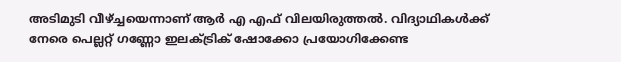അടിമുടി വീഴ്ച്ചയെന്നാണ് ആർ എ എഫ് വിലയിരുത്തൽ. വിദ്യാഥികൾക്ക് നേരെ പെല്ലറ്റ് ഗണ്ണോ ഇലക്ട്രിക് ഷോക്കോ പ്രയോഗിക്കേണ്ട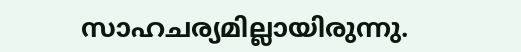സാഹചര്യമില്ലായിരുന്നു.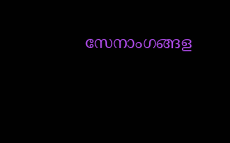സേനാംഗങ്ങള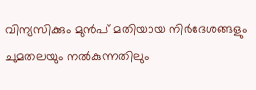വിന്യസിക്കും മുൻപ് മതിയായ നിർദേശങ്ങളും ചുമതലയും നൽകുന്നതിലും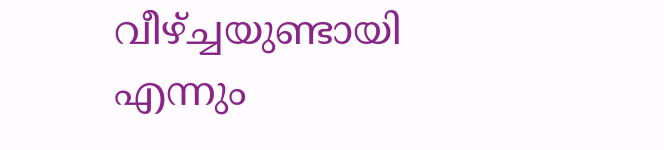വീഴ്ച്ചയുണ്ടായി എന്നും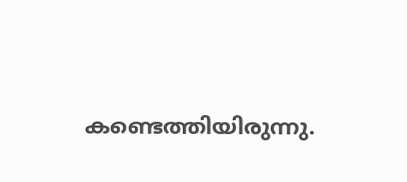കണ്ടെത്തിയിരുന്നു.